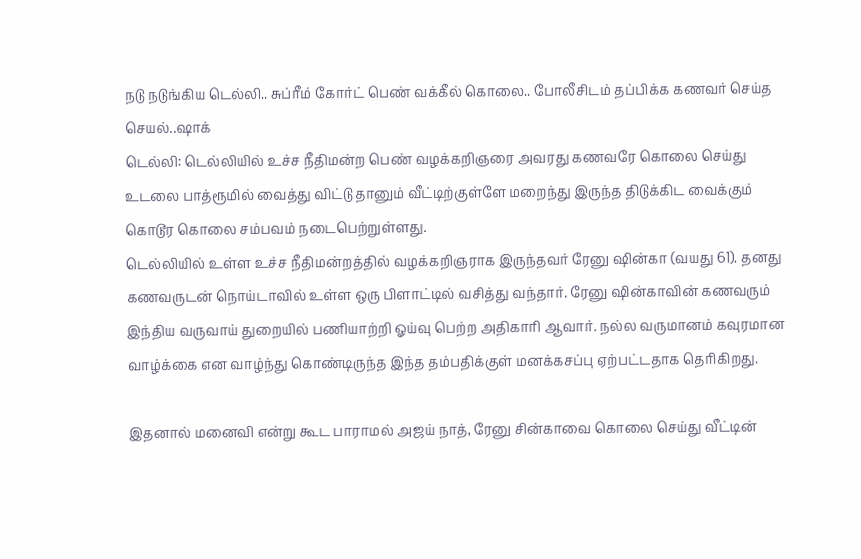நடு நடுங்கிய டெல்லி.. சுப்ரீம் கோர்ட் பெண் வக்கீல் கொலை.. போலீசிடம் தப்பிக்க கணவர் செய்த செயல்..ஷாக்
டெல்லி: டெல்லியில் உச்ச நீதிமன்ற பெண் வழக்கறிஞரை அவரது கணவரே கொலை செய்து உடலை பாத்ரூமில் வைத்து விட்டு தானும் வீட்டிற்குள்ளே மறைந்து இருந்த திடுக்கிட வைக்கும் கொடூர கொலை சம்பவம் நடைபெற்றுள்ளது.
டெல்லியில் உள்ள உச்ச நீதிமன்றத்தில் வழக்கறிஞராக இருந்தவர் ரேனு ஷின்கா (வயது 61). தனது கணவருடன் நொய்டாவில் உள்ள ஒரு பிளாட்டில் வசித்து வந்தார். ரேனு ஷின்காவின் கணவரும் இந்திய வருவாய் துறையில் பணியாற்றி ஓய்வு பெற்ற அதிகாரி ஆவார். நல்ல வருமானம் கவுரமான வாழ்க்கை என வாழ்ந்து கொண்டிருந்த இந்த தம்பதிக்குள் மனக்கசப்பு ஏற்பட்டதாக தெரிகிறது.

இதனால் மனைவி என்று கூட பாராமல் அஜய் நாத், ரேனு சின்காவை கொலை செய்து வீட்டின்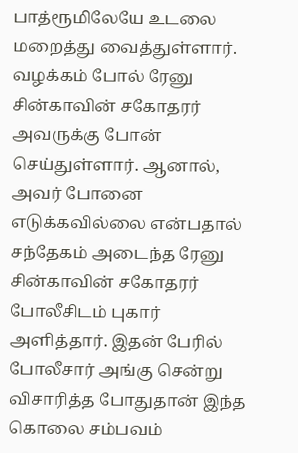பாத்ரூமிலேயே உடலை மறைத்து வைத்துள்ளார். வழக்கம் போல் ரேனு சின்காவின் சகோதரர் அவருக்கு போன் செய்துள்ளார். ஆனால், அவர் போனை எடுக்கவில்லை என்பதால் சந்தேகம் அடைந்த ரேனு சின்காவின் சகோதரர் போலீசிடம் புகார் அளித்தார். இதன் பேரில் போலீசார் அங்கு சென்று விசாரித்த போதுதான் இந்த கொலை சம்பவம்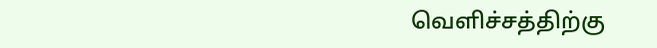வெளிச்சத்திற்கு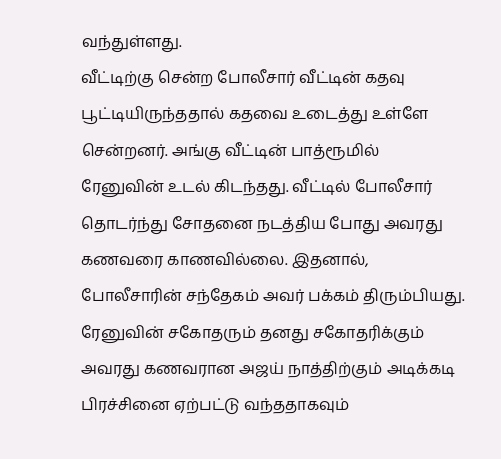வந்துள்ளது.
வீட்டிற்கு சென்ற போலீசார் வீட்டின் கதவு பூட்டியிருந்ததால் கதவை உடைத்து உள்ளே சென்றனர். அங்கு வீட்டின் பாத்ரூமில் ரேனுவின் உடல் கிடந்தது. வீட்டில் போலீசார் தொடர்ந்து சோதனை நடத்திய போது அவரது கணவரை காணவில்லை. இதனால், போலீசாரின் சந்தேகம் அவர் பக்கம் திரும்பியது. ரேனுவின் சகோதரும் தனது சகோதரிக்கும் அவரது கணவரான அஜய் நாத்திற்கும் அடிக்கடி பிரச்சினை ஏற்பட்டு வந்ததாகவும்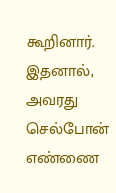கூறினார்.
இதனால், அவரது செல்போன் எண்ணை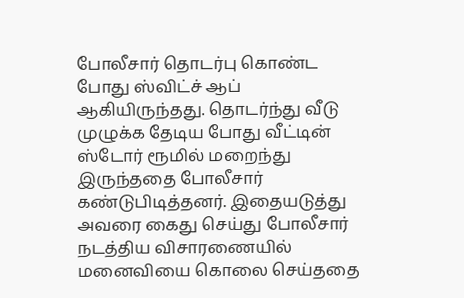போலீசார் தொடர்பு கொண்ட போது ஸ்விட்ச் ஆப் ஆகியிருந்தது. தொடர்ந்து வீடு முழுக்க தேடிய போது வீட்டின் ஸ்டோர் ரூமில் மறைந்து இருந்ததை போலீசார் கண்டுபிடித்தனர். இதையடுத்து அவரை கைது செய்து போலீசார் நடத்திய விசாரணையில் மனைவியை கொலை செய்ததை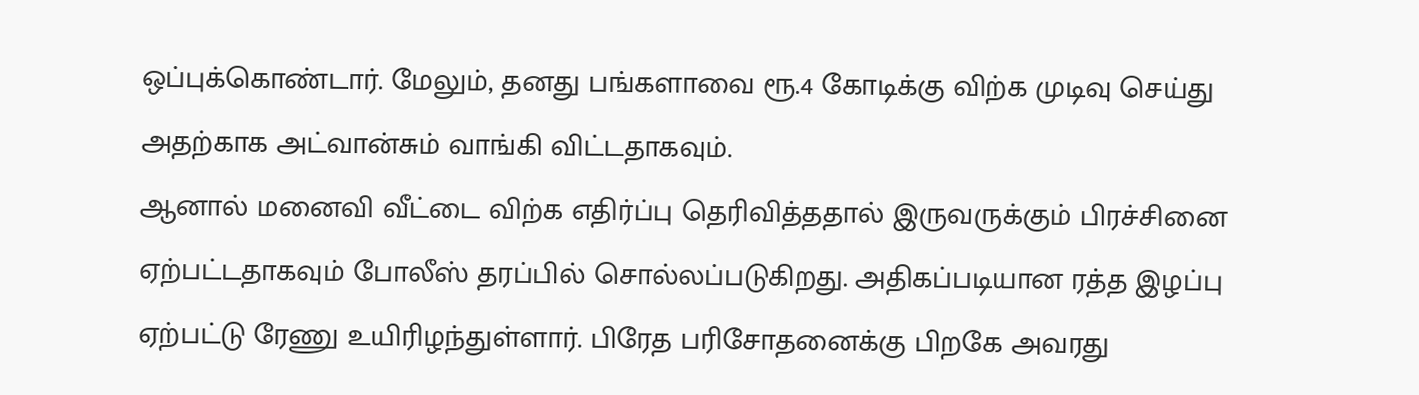ஒப்புக்கொண்டார். மேலும், தனது பங்களாவை ரூ.4 கோடிக்கு விற்க முடிவு செய்து அதற்காக அட்வான்சும் வாங்கி விட்டதாகவும்.
ஆனால் மனைவி வீட்டை விற்க எதிர்ப்பு தெரிவித்ததால் இருவருக்கும் பிரச்சினை ஏற்பட்டதாகவும் போலீஸ் தரப்பில் சொல்லப்படுகிறது. அதிகப்படியான ரத்த இழப்பு ஏற்பட்டு ரேணு உயிரிழந்துள்ளார். பிரேத பரிசோதனைக்கு பிறகே அவரது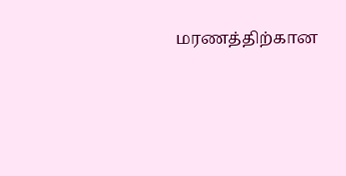மரணத்திற்கான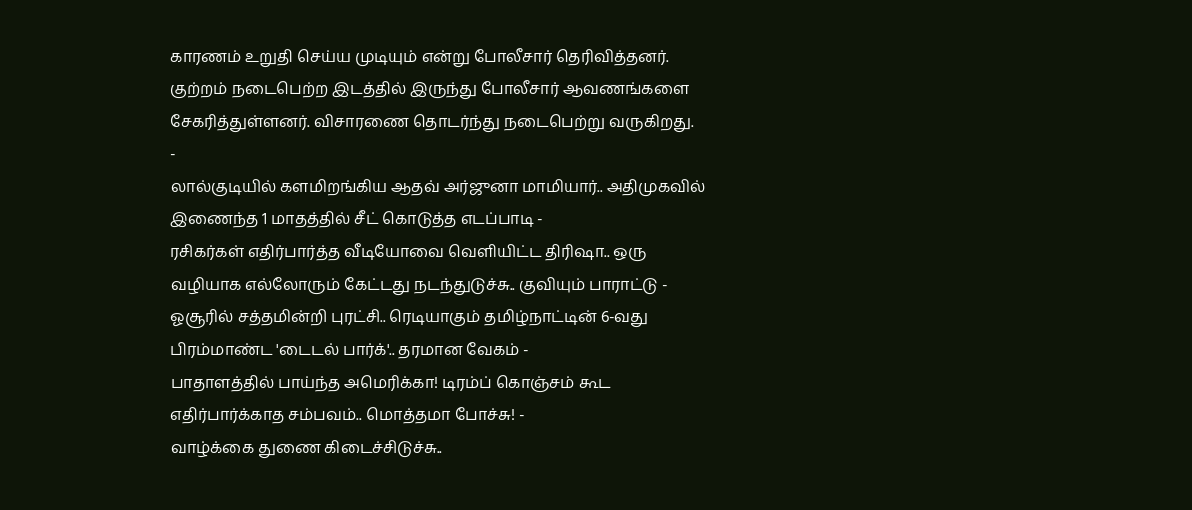காரணம் உறுதி செய்ய முடியும் என்று போலீசார் தெரிவித்தனர். குற்றம் நடைபெற்ற இடத்தில் இருந்து போலீசார் ஆவணங்களை சேகரித்துள்ளனர். விசாரணை தொடர்ந்து நடைபெற்று வருகிறது.
-
லால்குடியில் களமிறங்கிய ஆதவ் அர்ஜுனா மாமியார்.. அதிமுகவில் இணைந்த 1 மாதத்தில் சீட் கொடுத்த எடப்பாடி -
ரசிகர்கள் எதிர்பார்த்த வீடியோவை வெளியிட்ட திரிஷா.. ஒரு வழியாக எல்லோரும் கேட்டது நடந்துடுச்சு.. குவியும் பாராட்டு -
ஓசூரில் சத்தமின்றி புரட்சி.. ரெடியாகும் தமிழ்நாட்டின் 6-வது பிரம்மாண்ட 'டைடல் பார்க்'.. தரமான வேகம் -
பாதாளத்தில் பாய்ந்த அமெரிக்கா! டிரம்ப் கொஞ்சம் கூட எதிர்பார்க்காத சம்பவம்.. மொத்தமா போச்சு! -
வாழ்க்கை துணை கிடைச்சிடுச்சு..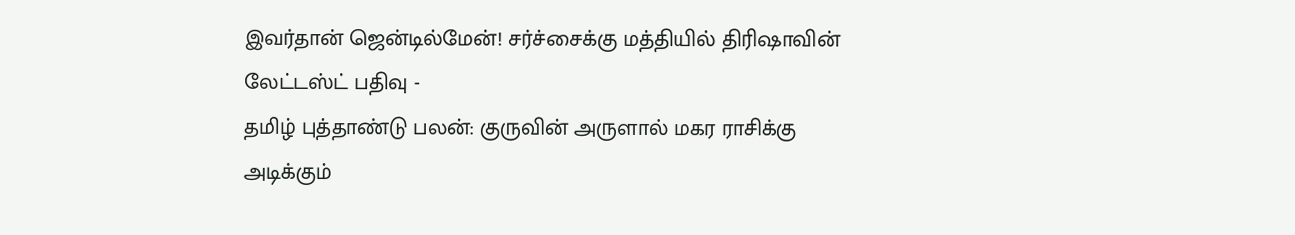இவர்தான் ஜென்டில்மேன்! சர்ச்சைக்கு மத்தியில் திரிஷாவின் லேட்டஸ்ட் பதிவு -
தமிழ் புத்தாண்டு பலன்: குருவின் அருளால் மகர ராசிக்கு அடிக்கும்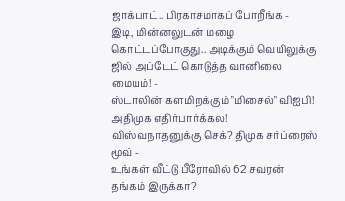ஜாக்பாட்.. பிரகாசமாகப் போறீங்க -
இடி, மின்னலுடன் மழை கொட்டப்போகுது.. அடிக்கும் வெயிலுக்கு ஜில் அப்டேட் கொடுத்த வானிலை மையம்! -
ஸ்டாலின் களமிறக்கும் "மிசைல்" விஐபி! அதிமுக எதிர்பார்க்கல! விஸ்வநாதனுக்கு செக்? திமுக சர்ப்ரைஸ் மூவ் -
உங்கள் வீட்டு பீரோவில் 62 சவரன் தங்கம் இருக்கா?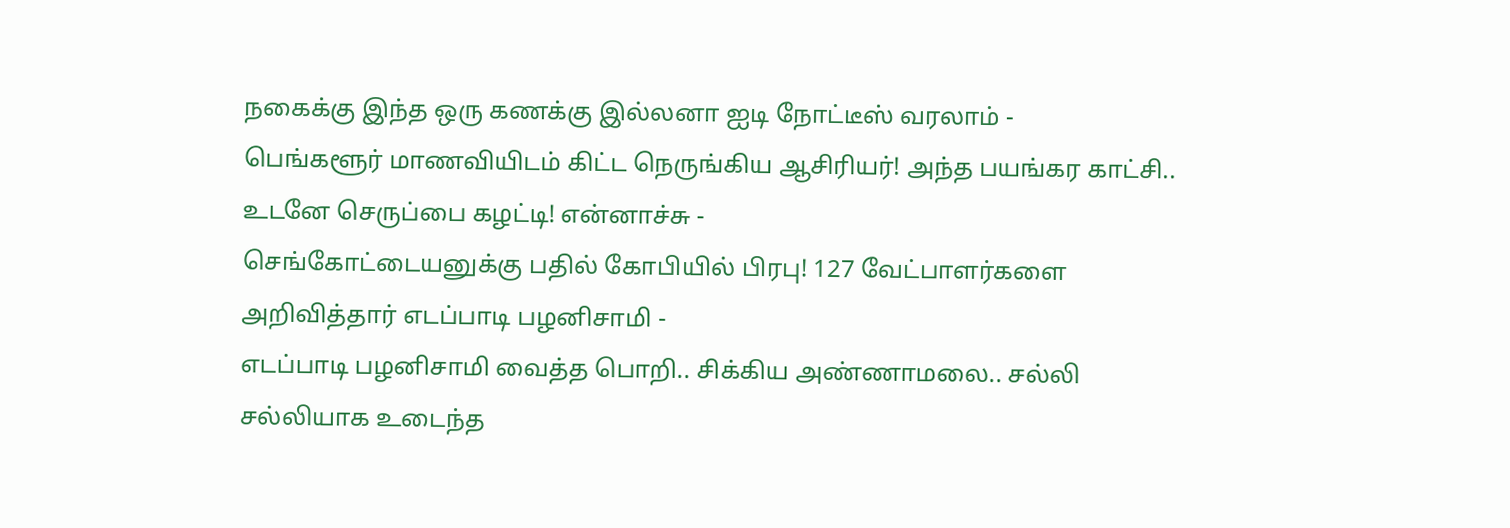நகைக்கு இந்த ஒரு கணக்கு இல்லனா ஐடி நோட்டீஸ் வரலாம் -
பெங்களூர் மாணவியிடம் கிட்ட நெருங்கிய ஆசிரியர்! அந்த பயங்கர காட்சி.. உடனே செருப்பை கழட்டி! என்னாச்சு -
செங்கோட்டையனுக்கு பதில் கோபியில் பிரபு! 127 வேட்பாளர்களை அறிவித்தார் எடப்பாடி பழனிசாமி -
எடப்பாடி பழனிசாமி வைத்த பொறி.. சிக்கிய அண்ணாமலை.. சல்லி சல்லியாக உடைந்த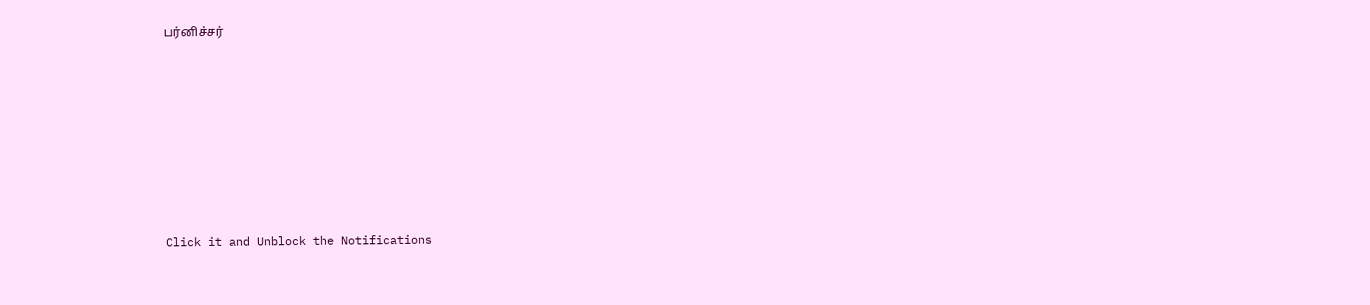பர்னிச்சர்












Click it and Unblock the Notifications